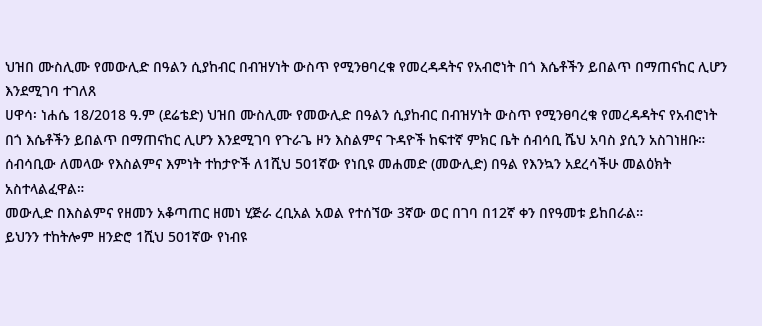ህዝበ ሙስሊሙ የመውሊድ በዓልን ሲያከብር በብዝሃነት ውስጥ የሚንፀባረቁ የመረዳዳትና የአብሮነት በጎ እሴቶችን ይበልጥ በማጠናከር ሊሆን እንደሚገባ ተገለጸ
ሀዋሳ፡ ነሐሴ 18/2018 ዓ.ም (ደሬቴድ) ህዝበ ሙስሊሙ የመውሊድ በዓልን ሲያከብር በብዝሃነት ውስጥ የሚንፀባረቁ የመረዳዳትና የአብሮነት በጎ እሴቶችን ይበልጥ በማጠናከር ሊሆን እንደሚገባ የጉራጌ ዞን እስልምና ጉዳዮች ከፍተኛ ምክር ቤት ሰብሳቢ ሼህ አባስ ያሲን አስገነዘቡ።
ሰብሳቢው ለመላው የእስልምና እምነት ተከታዮች ለ1ሺህ 501ኛው የነቢዩ መሐመድ (መውሊድ) በዓል የእንኳን አደረሳችሁ መልዕክት አስተላልፈዋል።
መውሊድ በእስልምና የዘመን አቆጣጠር ዘመነ ሂጅራ ረቢአል አወል የተሰኘው 3ኛው ወር በገባ በ12ኛ ቀን በየዓመቱ ይከበራል።
ይህንን ተከትሎም ዘንድሮ 1ሺህ 501ኛው የነብዩ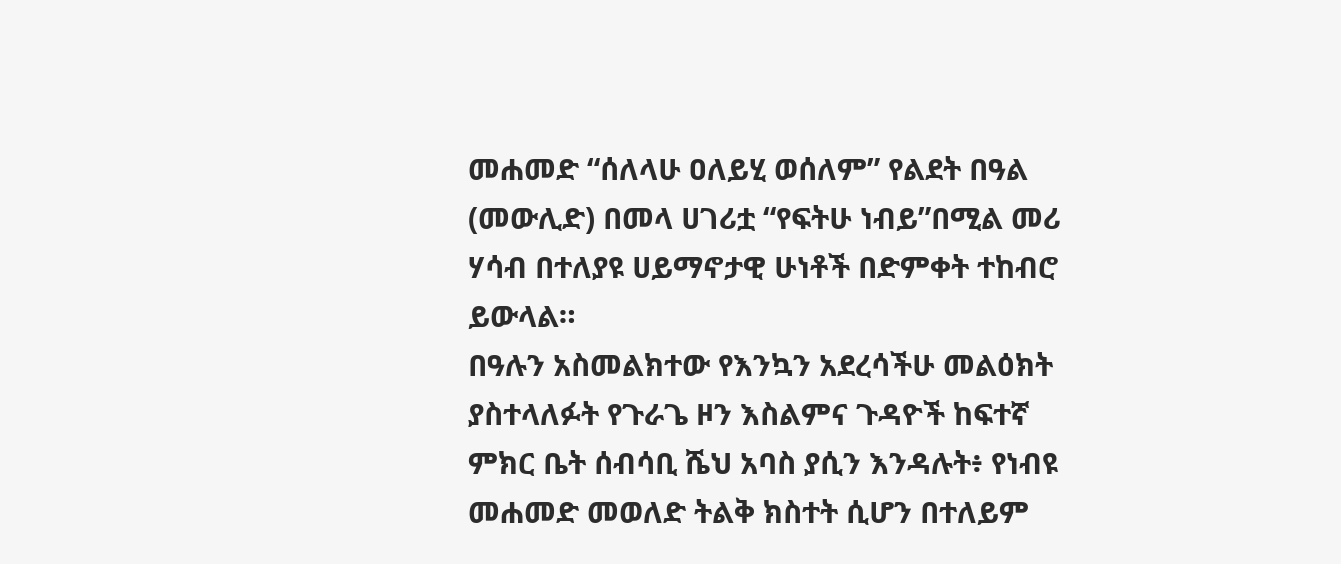መሐመድ “ሰለላሁ ዐለይሂ ወሰለም” የልደት በዓል (መውሊድ) በመላ ሀገሪቷ “የፍትሁ ነብይ”በሚል መሪ ሃሳብ በተለያዩ ሀይማኖታዊ ሁነቶች በድምቀት ተከብሮ ይውላል።
በዓሉን አስመልክተው የእንኳን አደረሳችሁ መልዕክት ያስተላለፉት የጉራጌ ዞን እስልምና ጉዳዮች ከፍተኛ ምክር ቤት ሰብሳቢ ሼህ አባስ ያሲን እንዳሉት፥ የነብዩ መሐመድ መወለድ ትልቅ ክስተት ሲሆን በተለይም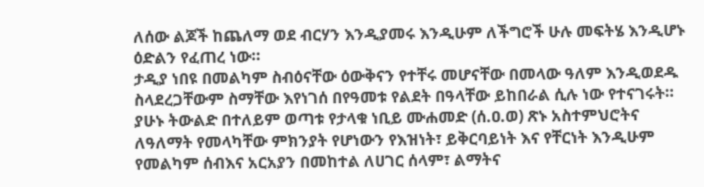ለሰው ልጆች ከጨለማ ወደ ብርሃን እንዲያመሩ እንዲሁም ለችግሮች ሁሉ መፍትሄ እንዲሆኑ ዕድልን የፈጠረ ነው።
ታዲያ ነበዩ በመልካም ስብዕናቸው ዕውቅናን የተቸሩ መሆናቸው በመላው ዓለም እንዲወደዱ ስላደረጋቸውም ስማቸው እየነገሰ በየዓመቱ የልደት በዓላቸው ይከበራል ሲሉ ነው የተናገሩት።
ያሁኑ ትውልድ በተለይም ወጣቱ የታላቁ ነቢይ ሙሐመድ (ሰ.ዐ.ወ) ጽኑ አስተምህሮትና ለዓለማት የመላካቸው ምክንያት የሆነውን የእዝነት፣ ይቅርባይነት እና የቸርነት እንዲሁም የመልካም ሰብእና አርአያን በመከተል ለሀገር ሰላም፣ ልማትና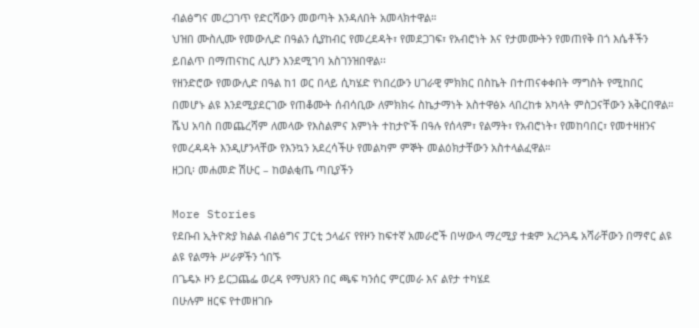ብልፅግና መረጋገጥ የድርሻውን መወጣት እንዳለበት አመላክተዋል።
ህዝበ ሙስሊሙ የመውሊድ በዓልን ሲያከብር የመረደዳት፣ የመደጋገፍ፣ የአብሮነት እና የታመሙትን የመጠየቅ በጎ እሴቶችን ይበልጥ በማጠናከር ሊሆን እንደሚገባ አስገንዝበዋል፡፡
የዘንድሮው የመውሊድ በዓል ከ1 ወር በላይ ሲካሄድ የነበረውን ሀገራዊ ምክክር በስኬት በተጠናቀቀበት ማግስት የሚከበር በመሆኑ ልዩ እንደሚያደርገው የጠቆሙት ሰብሳቢው ለምክክሩ ስኬታማነት አስተዋፅኦ ላበረከቱ አካላት ምስጋናቸውን አቅርበዋል።
ሼህ አባስ በመጨረሻም ለመላው የእስልምና እምነት ተከታዮች በዓሉ የሰላም፣ የልማት፣ የአብሮነት፣ የመከባበር፣ የመተዛዘንና የመረዳዳት እንዲሆንላቸው የእንኳን አደረሳችሁ የመልካም ምኞት መልዕክታቸውን አስተላልፈዋል።
ዘጋቢ፡ መሐመድ ሽሁር – ከወልቂጤ ጣቢያችን

More Stories
የደቡብ ኢትዮጵያ ክልል ብልፅግና ፓርቲ ኃላፊና የየዞን ከፍተኛ አመራሮች በሣውላ ማረሚያ ተቋም አረንጓዴ አሻራቸውን በማኖር ልዩ ልዩ የልማት ሥራዎችን ጎበኙ
በጌዴኦ ዞን ይርጋጨፌ ወረዳ የማህጸን በር ጫፍ ካንሰር ምርመራ እና ልየታ ተካሄደ
በሁሉም ዘርፍ የተመዘገቡ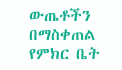ውጤቶችን በማስቀጠል የምክር ቤት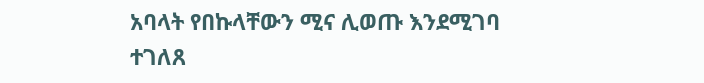አባላት የበኩላቸውን ሚና ሊወጡ እንደሚገባ ተገለጸ